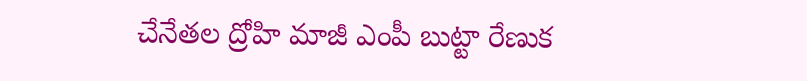చేనేతల ద్రోహి మాజీ ఎంపీ బుట్టా రేణుక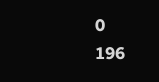0
196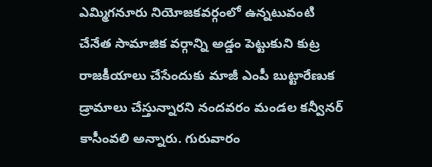ఎమ్మిగనూరు నియోజకవర్గంలో ఉన్నటువంటి చేనేత సామాజిక వర్గాన్ని అడ్డం పెట్టుకుని కుట్ర రాజకీయాలు చేసేందుకు మాజీ ఎంపీ బుట్టారేణుక డ్రామాలు చేస్తున్నారని నందవరం మండల కన్వీనర్ కాసీంవలి అన్నారు. గురువారం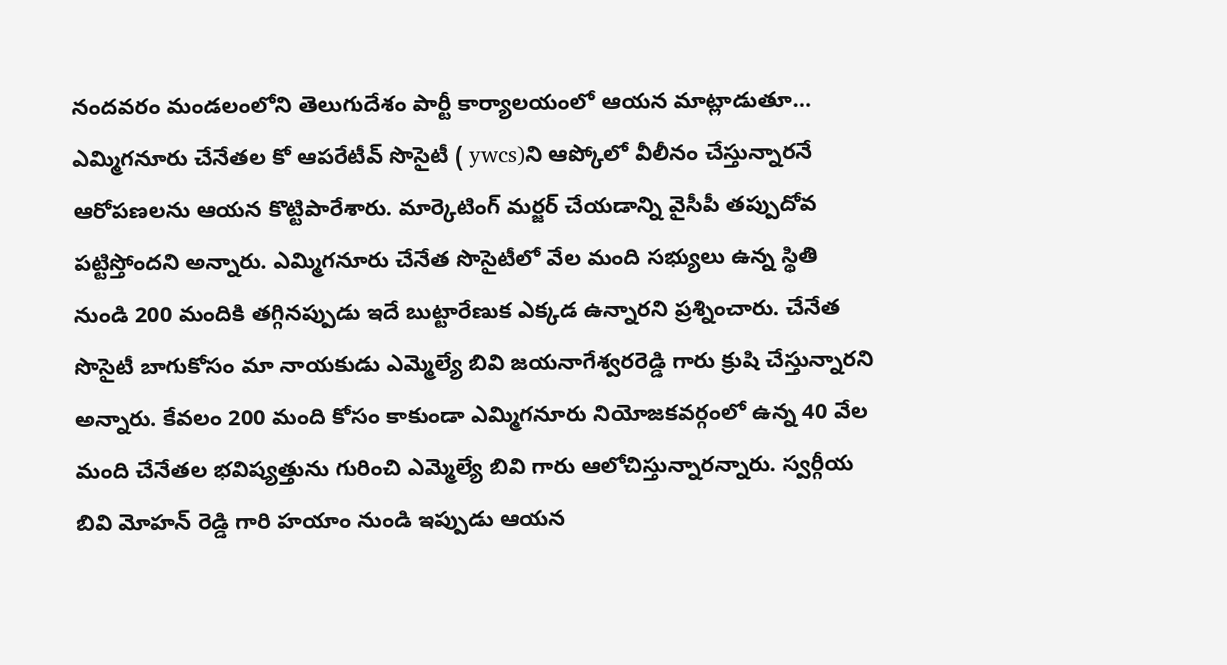నందవరం మండలంలోని తెలుగుదేశం పార్టీ కార్యాలయంలో ఆయన మాట్లాడుతూ… ఎమ్మిగనూరు చేనేతల కో ఆపరేటీవ్ సొసైటీ ( ywcs)ని ఆప్కోలో వీలీనం చేస్తున్నారనే ఆరోపణలను ఆయన కొట్టిపారేశారు. మార్కెటింగ్ మర్జర్ చేయడాన్ని వైసీపీ తప్పుదోవ పట్టిస్తోందని అన్నారు. ఎమ్మిగనూరు చేనేత సొసైటీలో వేల మంది సభ్యులు ఉన్న స్థితి నుండి 200 మందికి తగ్గినప్పుడు ఇదే బుట్టారేణుక ఎక్కడ ఉన్నారని ప్రశ్నించారు. చేనేత సొసైటీ బాగుకోసం మా నాయకుడు ఎమ్మెల్యే బివి జయనాగేశ్వరరెడ్డి గారు క్రుషి చేస్తున్నారని అన్నారు. కేవలం 200 మంది కోసం కాకుండా ఎమ్మిగనూరు నియోజకవర్గంలో ఉన్న 40 వేల మంది చేనేతల భవిష్యత్తును గురించి ఎమ్మెల్యే బివి గారు ఆలోచిస్తున్నారన్నారు. స్వర్గీయ బివి మోహన్ రెడ్డి గారి హయాం నుండి ఇప్పుడు ఆయన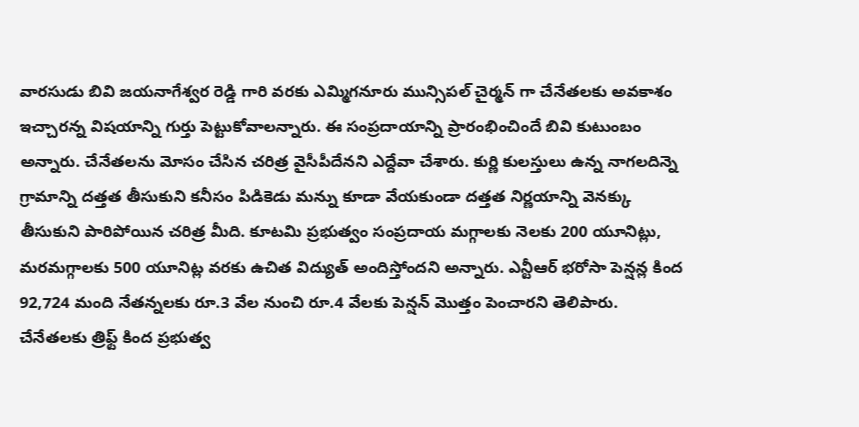వారసుడు బివి జయనాగేశ్వర రెడ్డి గారి వరకు ఎమ్మిగనూరు మున్సిపల్ చైర్మన్ గా చేనేతలకు అవకాశం ఇచ్చారన్న విషయాన్ని గుర్తు పెట్టుకోవాలన్నారు. ఈ సంప్రదాయాన్ని ప్రారంభించిందే బివి కుటుంబం అన్నారు. చేనేతలను మోసం చేసిన చరిత్ర వైసీపీదేనని ఎద్దేవా చేశారు. కుర్ణి కులస్తులు ఉన్న నాగలదిన్నె గ్రామాన్ని దత్తత తీసుకుని కనీసం పిడికెడు మన్ను కూడా వేయకుండా దత్తత నిర్ణయాన్ని వెనక్కు తీసుకుని పారిపోయిన చరిత్ర మీది. కూటమి ప్రభుత్వం సంప్రదాయ మగ్గాలకు నెలకు 200 యూనిట్లు, మరమగ్గాలకు 500 యూనిట్ల వరకు ఉచిత విద్యుత్ అందిస్తోందని అన్నారు. ఎన్టీఆర్ భరోసా పెన్షన్ల కింద 92,724 మంది నేతన్నలకు రూ.3 వేల నుంచి రూ.4 వేలకు పెన్షన్ మొత్తం పెంచారని తెలిపారు. చేనేతలకు త్రిఫ్ట్ కింద ప్రభుత్వ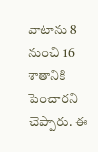వాటాను 8 నుంచి 16 శాతానికి పెంచారని చెప్పారు. ఈ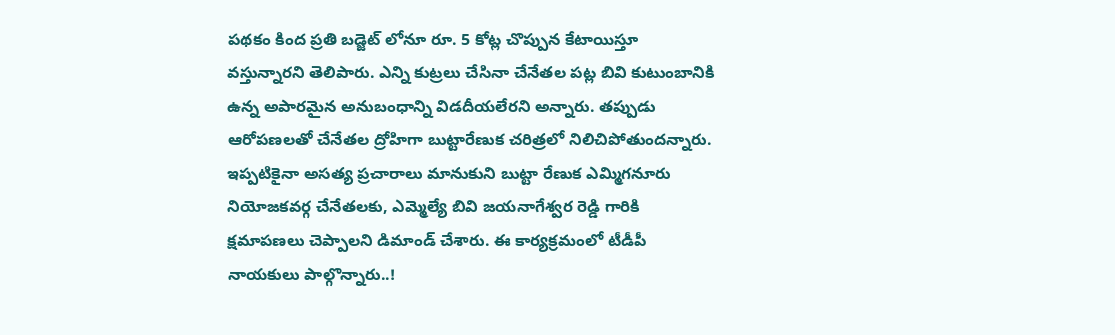పథకం కింద ప్రతి బడ్జెట్ లోనూ రూ. 5 కోట్ల చొప్పున కేటాయిస్తూ వస్తున్నారని తెలిపారు. ఎన్ని కుట్రలు చేసినా చేనేతల పట్ల బివి కుటుంబానికి ఉన్న అపారమైన అనుబంధాన్ని విడదీయలేరని అన్నారు. తప్పుడు ఆరోపణలతో చేనేతల ద్రోహిగా బుట్టారేణుక చరిత్రలో నిలిచిపోతుందన్నారు. ఇప్పటికైనా అసత్య ప్రచారాలు మానుకుని బుట్టా రేణుక ఎమ్మిగనూరు నియోజకవర్గ చేనేతలకు, ఎమ్మెల్యే బివి జయనాగేశ్వర రెడ్డి గారికి క్షమాపణలు చెప్పాలని డిమాండ్ చేశారు. ఈ కార్యక్రమంలో టీడీపీ నాయకులు పాల్గొన్నారు..!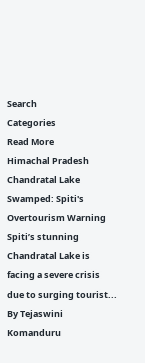Search
Categories
Read More
Himachal Pradesh
Chandratal Lake Swamped: Spiti's Overtourism Warning
Spiti’s stunning Chandratal Lake is facing a severe crisis due to surging tourist...
By Tejaswini Komanduru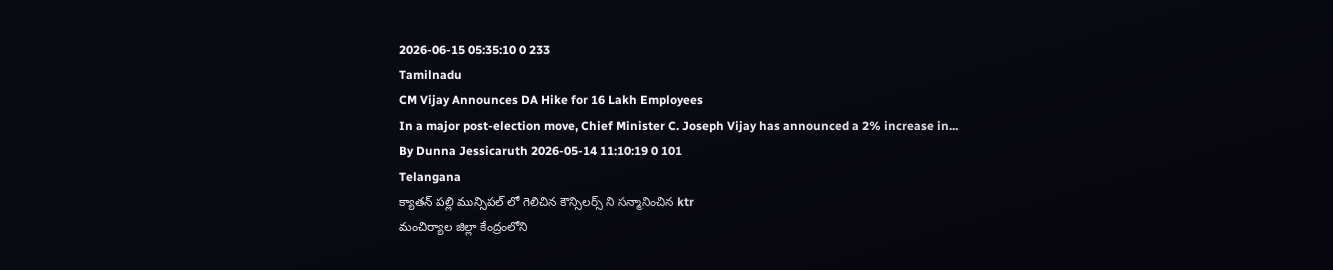2026-06-15 05:35:10 0 233
Tamilnadu
CM Vijay Announces DA Hike for 16 Lakh Employees
In a major post-election move, Chief Minister C. Joseph Vijay has announced a 2% increase in...
By Dunna Jessicaruth 2026-05-14 11:10:19 0 101
Telangana
క్యాతన్ పల్లి మున్సిపల్ లో గెలిచిన కౌన్సిలర్స్ ని సన్మానించిన ktr
మంచిర్యాల జిల్లా కేంద్రంలోని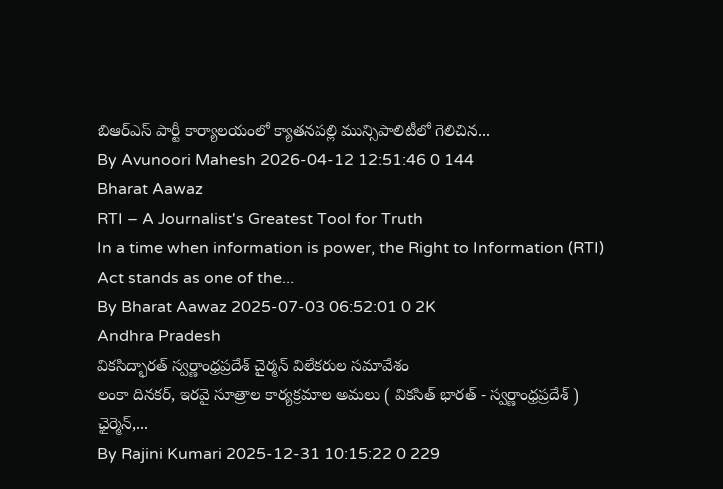బిఆర్ఎస్ పార్టీ కార్యాలయంలో క్యాతనపల్లి మున్సిపాలిటీలో గెలిచిన...
By Avunoori Mahesh 2026-04-12 12:51:46 0 144
Bharat Aawaz
RTI – A Journalist's Greatest Tool for Truth
In a time when information is power, the Right to Information (RTI) Act stands as one of the...
By Bharat Aawaz 2025-07-03 06:52:01 0 2K
Andhra Pradesh
వికసిద్భారత్ స్వర్ణాంధ్రప్రదేశ్ చైర్మన్ విలేకరుల సమావేశం
లంకా దినకర్, ఇరవై సూత్రాల కార్యక్రమాల అమలు ( వికసిత్ భారత్ - స్వర్ణాంధ్రప్రదేశ్ ) ఛైర్మెన్,...
By Rajini Kumari 2025-12-31 10:15:22 0 229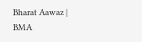Bharat Aawaz | BMA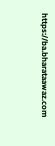https://ba.bharataawaz.com